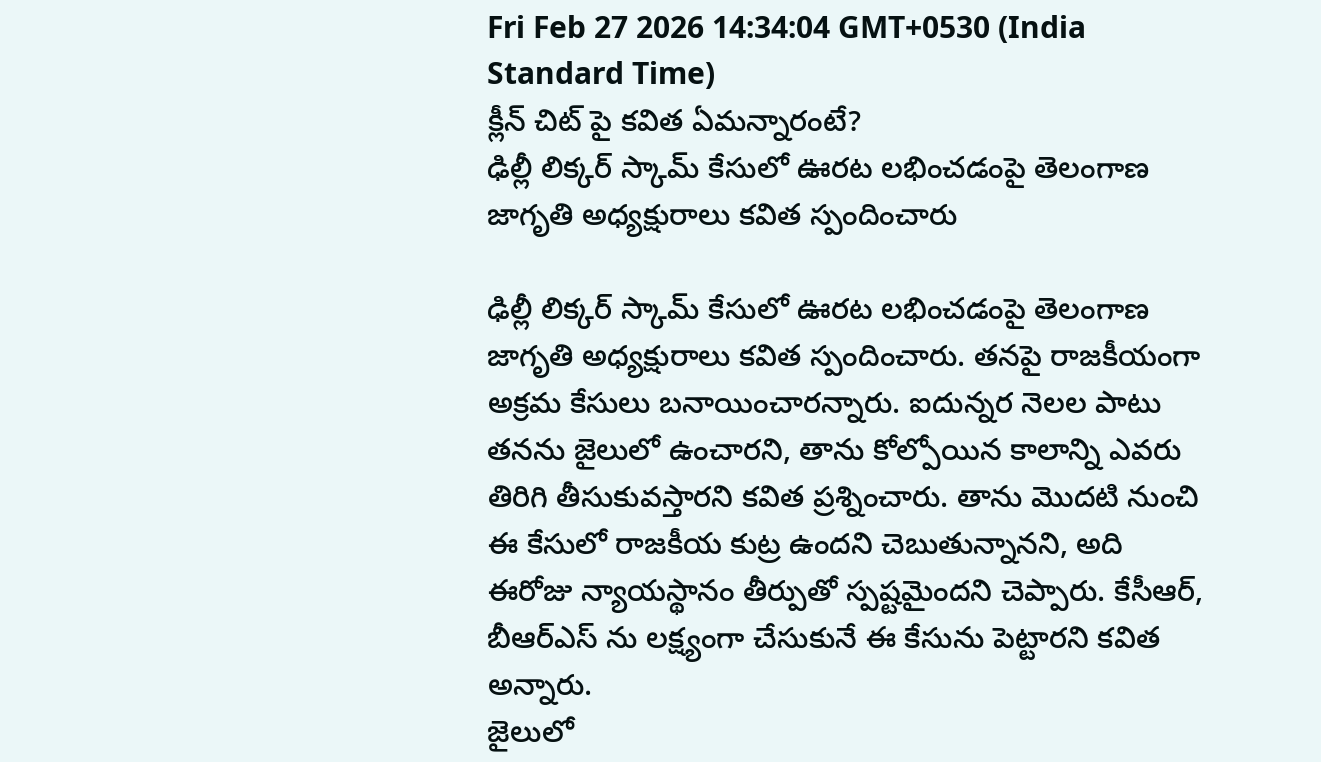Fri Feb 27 2026 14:34:04 GMT+0530 (India Standard Time)
క్లీన్ చిట్ పై కవిత ఏమన్నారంటే?
ఢిల్లీ లిక్కర్ స్కామ్ కేసులో ఊరట లభించడంపై తెలంగాణ జాగృతి అధ్యక్షురాలు కవిత స్పందించారు

ఢిల్లీ లిక్కర్ స్కామ్ కేసులో ఊరట లభించడంపై తెలంగాణ జాగృతి అధ్యక్షురాలు కవిత స్పందించారు. తనపై రాజకీయంగా అక్రమ కేసులు బనాయించారన్నారు. ఐదున్నర నెలల పాటు తనను జైలులో ఉంచారని, తాను కోల్పోయిన కాలాన్ని ఎవరు తిరిగి తీసుకువస్తారని కవిత ప్రశ్నించారు. తాను మొదటి నుంచి ఈ కేసులో రాజకీయ కుట్ర ఉందని చెబుతున్నానని, అది ఈరోజు న్యాయస్థానం తీర్పుతో స్పష్టమైందని చెప్పారు. కేసీఆర్, బీఆర్ఎస్ ను లక్ష్యంగా చేసుకునే ఈ కేసును పెట్టారని కవిత అన్నారు.
జైలులో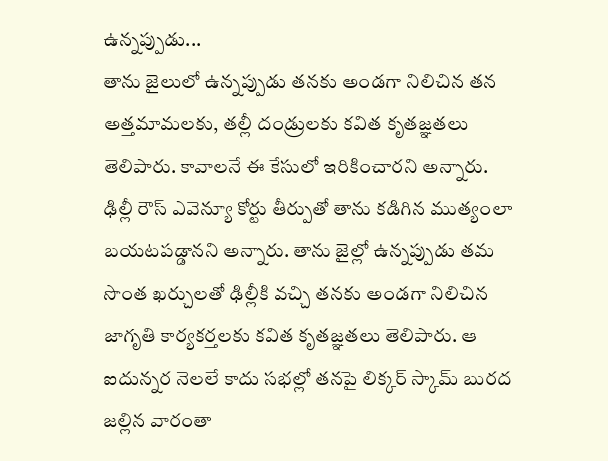ఉన్నప్పుడు...
తాను జైలులో ఉన్నప్పుడు తనకు అండగా నిలిచిన తన అత్తమామలకు, తల్లీ దండ్రులకు కవిత కృతజ్ఞతలు తెలిపారు. కావాలనే ఈ కేసులో ఇరికించారని అన్నారు. ఢిల్లీ రౌస్ ఎవెన్యూ కోర్టు తీర్పుతో తాను కడిగిన ముత్యంలా బయటపడ్డానని అన్నారు. తాను జైల్లో ఉన్నప్పుడు తమ సొంత ఖర్చులతో ఢిల్లీకి వచ్చి తనకు అండగా నిలిచిన జాగృతి కార్యకర్తలకు కవిత కృతజ్ఞతలు తెలిపారు. ఆ ఐదున్నర నెలలే కాదు సభల్లో తనపై లిక్కర్ స్కామ్ బురద జల్లిన వారంతా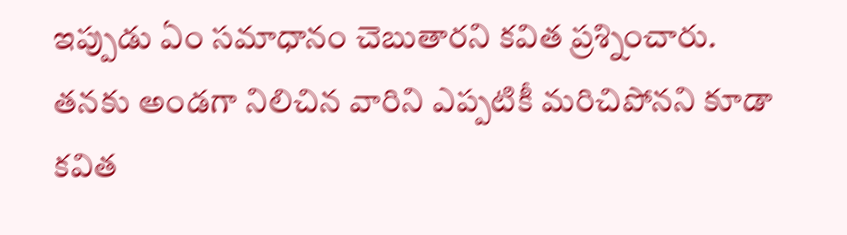ఇప్పుడు ఏం సమాధానం చెబుతారని కవిత ప్రశ్నించారు. తనకు అండగా నిలిచిన వారిని ఎప్పటికీ మరిచిపోనని కూడా కవిత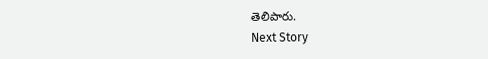తెలిపారు.
Next Story